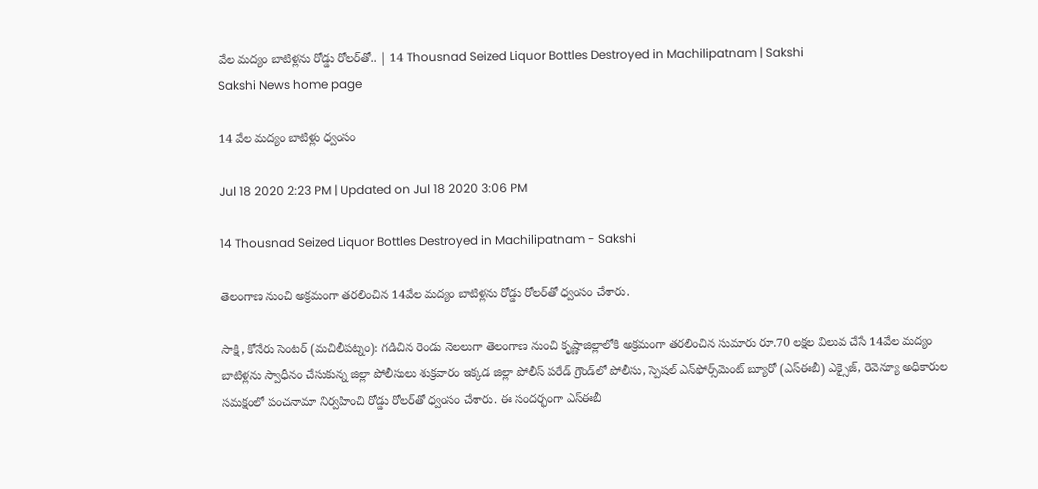వేల మద్యం బాటిళ్లను రోడ్డు రోలర్‌తో.. | 14 Thousnad Seized Liquor Bottles Destroyed in Machilipatnam | Sakshi
Sakshi News home page

14 వేల మద్యం బాటిళ్లు ధ్వంసం

Jul 18 2020 2:23 PM | Updated on Jul 18 2020 3:06 PM

14 Thousnad Seized Liquor Bottles Destroyed in Machilipatnam - Sakshi

తెలంగాణ నుంచి అక్రమంగా తరలించిన 14వేల మద్యం బాటిళ్లను రోడ్డు రోలర్‌తో ధ్వంసం చేశారు.

సాక్షి, కోనేరు సెంటర్‌ (మచిలీపట్నం): గడిచిన రెండు నెలలుగా తెలంగాణ నుంచి కృష్ణాజిల్లాలోకి అక్రమంగా తరలించిన సుమారు రూ.70 లక్షల విలువ చేసే 14వేల మద్యం బాటిళ్లను స్వాధీనం చేసుకున్న జిల్లా పోలీసులు శుక్రవారం ఇక్కడ జిల్లా పోలీస్‌ పరేడ్‌ గ్రౌండ్‌లో పోలీసు, స్పెషల్‌ ఎన్‌ఫోర్స్‌మెంట్‌ బ్యూరో (ఎస్‌ఈబీ) ఎక్సైజ్, రెవెన్యూ అధికారుల సమక్షంలో పంచనామా నిర్వహించి రోడ్డు రోలర్‌తో ధ్వంసం చేశారు. ఈ సందర్భంగా ఎస్‌ఈబీ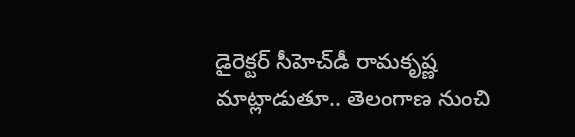డైరెక్టర్‌ సీహెచ్‌డీ రామకృష్ణ మాట్లాడుతూ.. తెలంగాణ నుంచి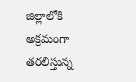జిల్లాలోకి అక్రమంగా తరలిస్తున్న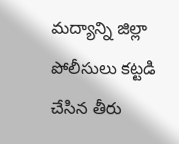మద్యాన్ని జిల్లా పోలీసులు కట్టడి చేసిన తీరు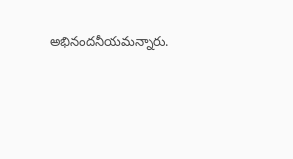అభినందనీయమన్నారు.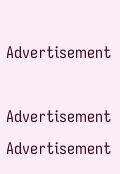Advertisement

Advertisement
Advertisement